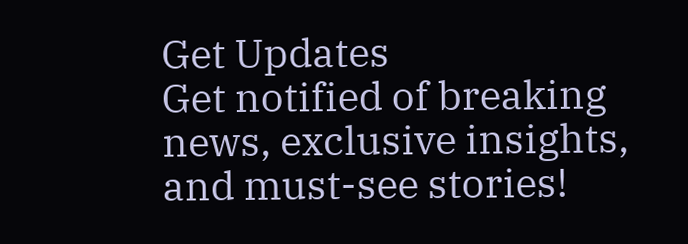Get Updates
Get notified of breaking news, exclusive insights, and must-see stories!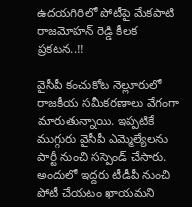ఉదయగిరిలో పోటీపై మేకపాటి రాజమోహన్ రెడ్డి కీలక ప్రకటన..!!

వైసీపీ కంచుకోట నెల్లూరులో రాజకీయ సమీకరణాలు వేగంగా మారుతున్నాయి. ఇప్పటికే ముగ్గురు వైసీపీ ఎమ్మెల్యేలను పార్టీ నుంచి సస్పెండ్ చేసారు. అందులో ఇద్దరు టీడీపీ నుంచి పోటీ చేయటం ఖాయమని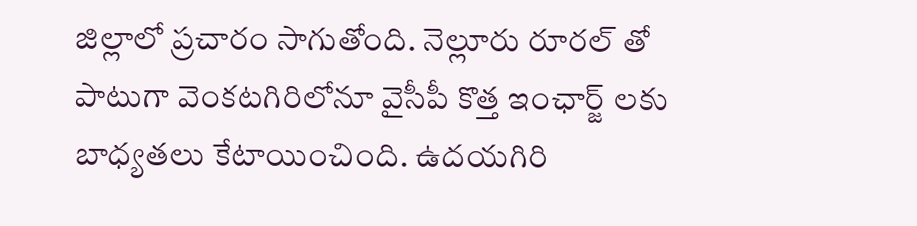జిల్లాలో ప్రచారం సాగుతోంది. నెల్లూరు రూరల్ తో పాటుగా వెంకటగిరిలోనూ వైసీపీ కొత్త ఇంఛార్జ్ లకు బాధ్యతలు కేటాయించింది. ఉదయగిరి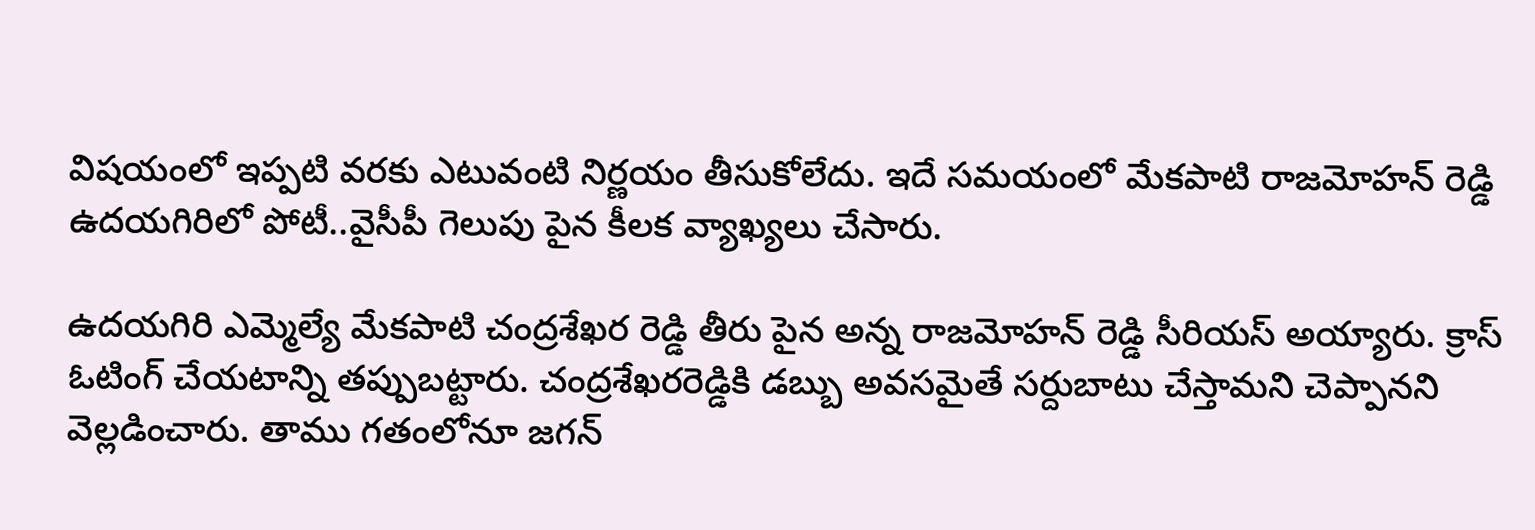విషయంలో ఇప్పటి వరకు ఎటువంటి నిర్ణయం తీసుకోలేదు. ఇదే సమయంలో మేకపాటి రాజమోహన్ రెడ్డి ఉదయగిరిలో పోటీ..వైసీపీ గెలుపు పైన కీలక వ్యాఖ్యలు చేసారు.

ఉదయగిరి ఎమ్మెల్యే మేకపాటి చంద్రశేఖర రెడ్డి తీరు పైన అన్న రాజమోహన్ రెడ్డి సీరియస్ అయ్యారు. క్రాస్ ఓటింగ్ చేయటాన్ని తప్పుబట్టారు. చంద్రశేఖరరెడ్డికి డబ్బు అవసమైతే సర్దుబాటు చేస్తామని చెప్పానని వెల్లడించారు. తాము గతంలోనూ జగన్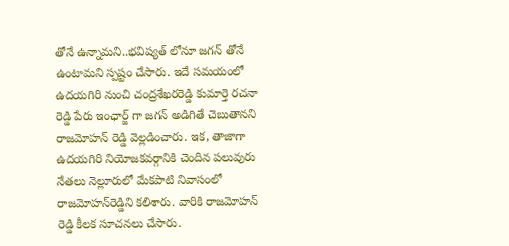తోనే ఉన్నామని..భవిష్యత్ లోనూ జగన్ తోనే ఉంటామని స్పష్టం చేసారు. ఇదే సమయంలో ఉదయగిరి నుంచి చంద్రశేఖరరెడ్డి కుమార్తె రచనా రెడ్డి పేరు ఇంఛార్జ్ గా జగన్ అడిగితే చెబుతానని రాజమోహన్ రెడ్డి వెల్లడించారు. ఇక, తాజాగా ఉదయగిరి నియోజకవర్గానికి చెందిన పలువురు నేతలు నెల్లూరులో మేకపాటి నివాసంలో రాజమోహన్‌రెడ్డిని కలిశారు. వారికి రాజమోహన్ రెడ్డి కీలక సూచనలు చేసారు.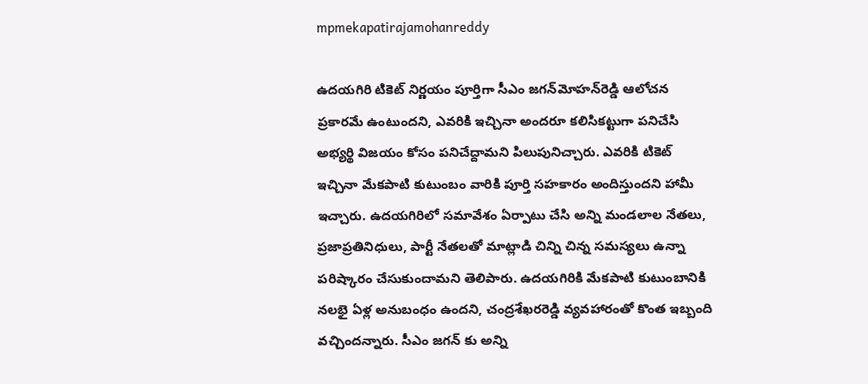mpmekapatirajamohanreddy

ఉదయగిరి టికెట్‌ నిర్ణయం పూర్తిగా సీఎం జగన్‌మోహన్‌రెడ్డి ఆలోచన ప్రకారమే ఉంటుందని, ఎవరికి ఇచ్చినా అందరూ కలిసికట్టుగా పనిచేసి అభ్యర్థి విజయం కోసం పనిచేద్దామని పిలుపునిచ్చారు. ఎవరికి టికెట్‌ ఇచ్చినా మేకపాటి కుటుంబం వారికి పూర్తి సహకారం అందిస్తుందని హామీ ఇచ్చారు. ఉదయగిరిలో సమావేశం ఏర్పాటు చేసి అన్ని మండలాల నేతలు, ప్రజాప్రతినిధులు, పార్టీ నేతలతో మాట్లాడి చిన్ని చిన్న సమస్యలు ఉన్నా పరిష్కారం చేసుకుందామని తెలిపారు. ఉదయగిరికి మేకపాటి కుటుంబానికి నలభై ఏళ్ల అనుబంధం ఉందని, చంద్రశేఖరరెడ్డి వ్యవహారంతో కొంత ఇబ్బంది వచ్చిందన్నారు. సీఎం జగన్ కు అన్ని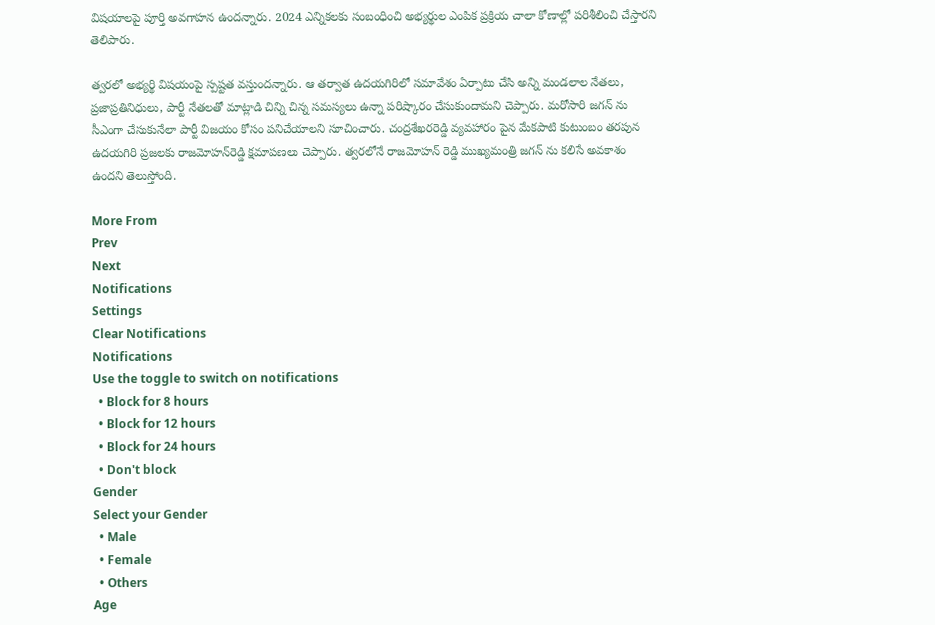విషయాలపై పూర్తి అవగాహన ఉందన్నారు. 2024 ఎన్నికలకు సంబంధించి అభ్యర్థుల ఎంపిక ప్రక్రియ చాలా కోణాల్లో పరిశీలించి చేస్తారని తెలిపారు.

త్వరలో అభ్యర్థి విషయంపై స్పష్టత వస్తుందన్నారు. ఆ తర్వాత ఉదయగిరిలో సమావేశం ఏర్పాటు చేసి అన్ని మండలాల నేతలు, ప్రజాప్రతినిధులు, పార్టీ నేతలతో మాట్లాడి చిన్ని చిన్న సమస్యలు ఉన్నా పరిష్కారం చేసుకుందామని చెప్పారు. మరోసారి జగన్ ను సీఎంగా చేసుకునేలా పార్టీ విజయం కోసం పనిచేయాలని సూచించారు. చంద్రశేఖరరెడ్డి వ్యవహారం పైన మేకపాటి కుటుంబం తరపున ఉదయగిరి ప్రజలకు రాజమోహన్‌రెడ్డి క్షమాపణలు చెప్పారు. త్వరలోనే రాజమోహన్ రెడ్డి ముఖ్యమంత్రి జగన్ ను కలిసే అవకాశం ఉందని తెలుస్తోంది.

More From
Prev
Next
Notifications
Settings
Clear Notifications
Notifications
Use the toggle to switch on notifications
  • Block for 8 hours
  • Block for 12 hours
  • Block for 24 hours
  • Don't block
Gender
Select your Gender
  • Male
  • Female
  • Others
Age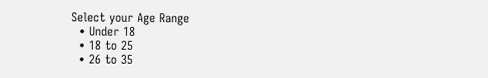Select your Age Range
  • Under 18
  • 18 to 25
  • 26 to 35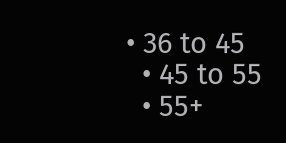• 36 to 45
  • 45 to 55
  • 55+